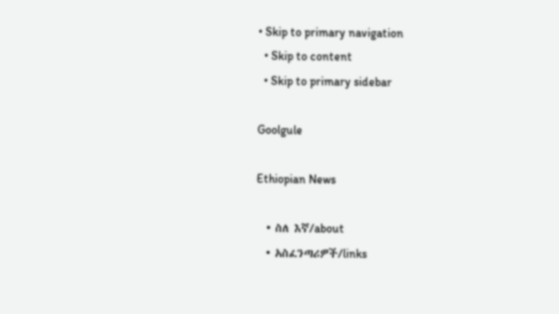• Skip to primary navigation
  • Skip to content
  • Skip to primary sidebar

Goolgule

Ethiopian News

  • ስለ እኛ/about
  • አስፈንጣሪዎች/links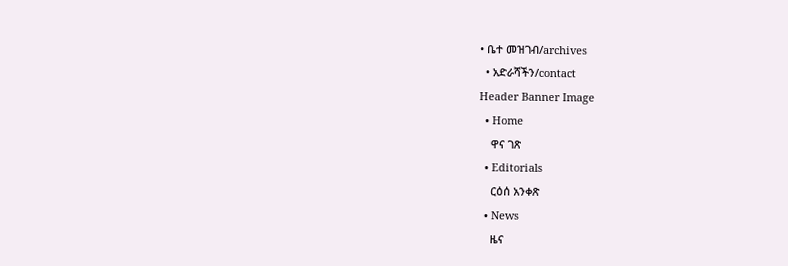• ቤተ መዝገብ/archives
  • አድራሻችን/contact
Header Banner Image
  • Home
    ዋና ገጽ
  • Editorials
    ርዕሰ አንቀጽ
  • News
    ዜና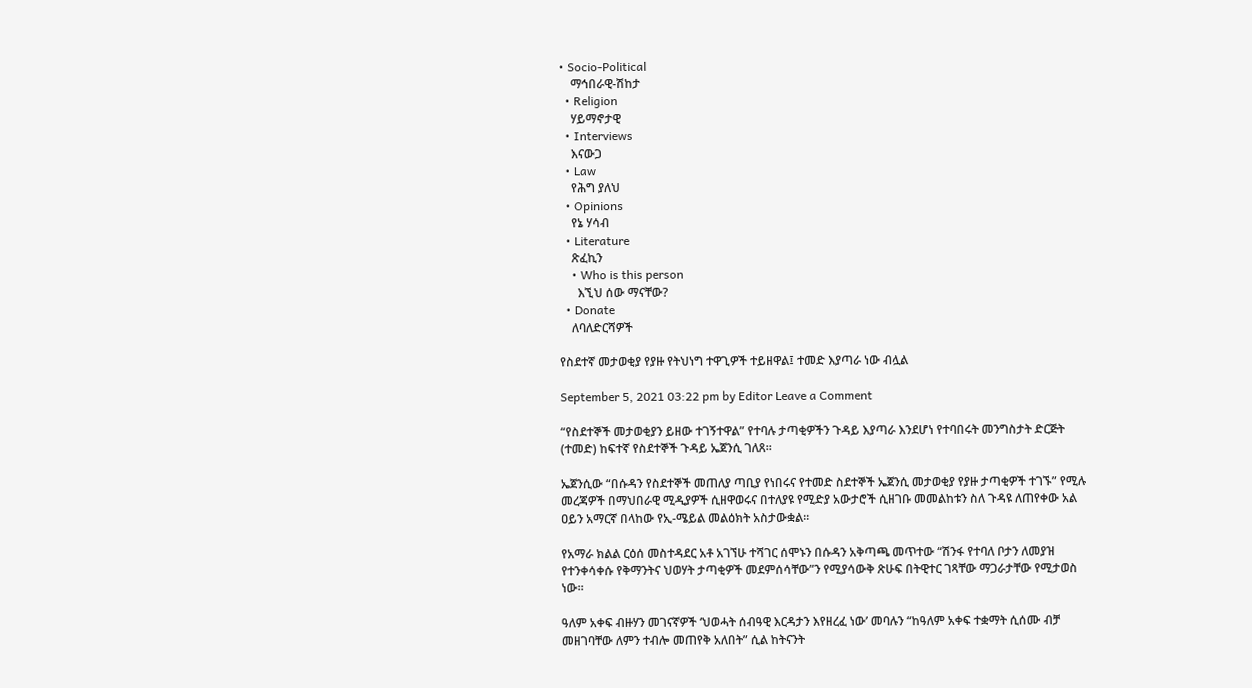• Socio-Political
    ማኅበራዊ-ሽከታ
  • Religion
    ሃይማኖታዊ
  • Interviews
    እናውጋ
  • Law
    የሕግ ያለህ
  • Opinions
    የኔ ሃሳብ
  • Literature
    ጽፈኪን
    • Who is this person
      እኚህ ሰው ማናቸው?
  • Donate
    ለባለድርሻዎች

የስደተኛ መታወቂያ የያዙ የትህነግ ተዋጊዎች ተይዘዋል፤ ተመድ እያጣራ ነው ብሏል

September 5, 2021 03:22 pm by Editor Leave a Comment

“የስደተኞች መታወቂያን ይዘው ተገኝተዋል” የተባሉ ታጣቂዎችን ጉዳይ እያጣራ እንደሆነ የተባበሩት መንግስታት ድርጅት (ተመድ) ከፍተኛ የስደተኞች ጉዳይ ኤጀንሲ ገለጸ።

ኤጀንሲው “በሱዳን የስደተኞች መጠለያ ጣቢያ የነበሩና የተመድ ስደተኞች ኤጀንሲ መታወቂያ የያዙ ታጣቂዎች ተገኙ” የሚሉ መረጃዎች በማህበራዊ ሚዲያዎች ሲዘዋወሩና በተለያዩ የሚድያ አውታሮች ሲዘገቡ መመልከቱን ስለ ጉዳዩ ለጠየቀው አል ዐይን አማርኛ በላከው የኢ-ሜይል መልዕክት አስታውቋል።

የአማራ ክልል ርዕሰ መስተዳደር አቶ አገኘሁ ተሻገር ሰሞኑን በሱዳን አቅጣጫ መጥተው “ሽንፋ የተባለ ቦታን ለመያዝ የተንቀሳቀሱ የቅማንትና ህወሃት ታጣቂዎች መደምሰሳቸው”ን የሚያሳውቅ ጽሁፍ በትዊተር ገጻቸው ማጋራታቸው የሚታወስ ነው።

ዓለም አቀፍ ብዙሃን መገናኛዎች ‘ህወሓት ሰብዓዊ እርዳታን እየዘረፈ ነው’ መባሉን “ከዓለም አቀፍ ተቋማት ሲሰሙ ብቻ መዘገባቸው ለምን ተብሎ መጠየቅ አለበት” ሲል ከትናንት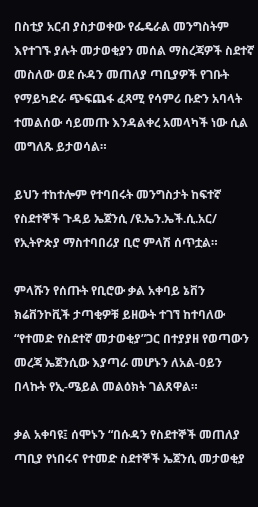በስቲያ አርብ ያስታወቀው የፌዴራል መንግስትም እየተገኙ ያሉት መታወቂያን መሰል ማስረጃዎች ስደተኛ መስለው ወደ ሱዳን መጠለያ ጣቢያዎች የገቡት የማይካድራ ጭፍጨፋ ፈጻሚ የሳምሪ ቡድን አባላት ተመልሰው ሳይመጡ እንዳልቀረ አመላካች ነው ሲል መግለጹ ይታወሳል።

ይህን ተከተሎም የተባበሩት መንግስታት ከፍተኛ የስደተኞች ጉዳይ ኤጀንሲ /ዩ.ኤን.ኤች.ሲ.አር/ የኢትዮጵያ ማስተባበሪያ ቢሮ ምላሽ ሰጥቷል።

ምላሹን የሰጡት የቢሮው ቃል አቀባይ ኔቨን ክሬቨንኮቪች ታጣቂዎቹ ይዘውት ተገኘ ከተባለው “የተመድ የስደተኛ መታወቂያ”ጋር በተያያዘ የወጣውን መረጃ ኤጀንሲው እያጣራ መሆኑን ለአል-ዐይን በላኩት የኢ-ሜይል መልዕክት ገልጸዋል።

ቃል አቀባዩ፤ ሰሞኑን “በሱዳን የስደተኞች መጠለያ ጣቢያ የነበሩና የተመድ ስደተኞች ኤጀንሲ መታወቂያ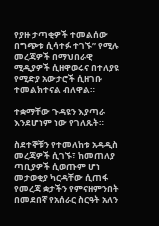የያዙ ታጣቂዎች ተመልሰው በግጭቱ ሲሳተፉ ተገኙ” የሚሉ መረጃዎች በማህበራዊ ሚዲያዎች ሲዘዋወሩና በተለያዩ የሚድያ አውታሮች ሲዘገቡ ተመልክተናል ብለዋል።

ተቋማቸው ጉዳዩን እያጣራ እንደሆነም ነው የገለጹት።

ስደተኞቹን የተመለከቱ አዳዲስ መረጃዎች ሲገኙ፣ ከመጠለያ ጣቢያዎች ሲወጡም ሆነ መታወቂያ ካርዳቸው ሲጠፋ የመረጃ ቋታችን የምናዘምንበት በመደበኛ የአሰራር ስርዓት አለን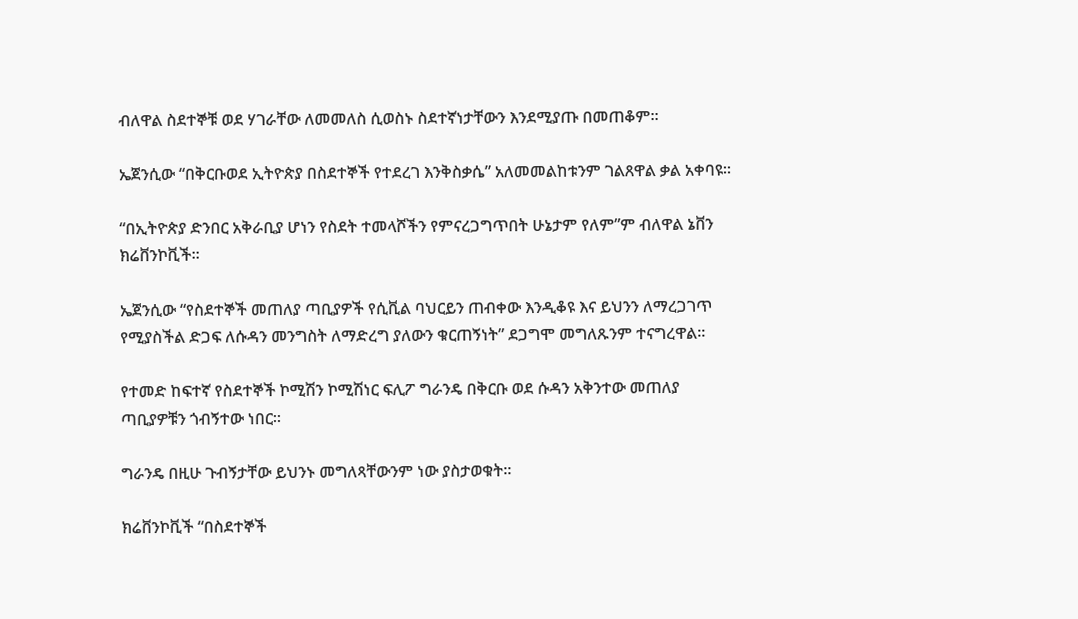ብለዋል ስደተኞቹ ወደ ሃገራቸው ለመመለስ ሲወስኑ ስደተኛነታቸውን እንደሚያጡ በመጠቆም።

ኤጀንሲው “በቅርቡወደ ኢትዮጵያ በስደተኞች የተደረገ እንቅስቃሴ” አለመመልከቱንም ገልጸዋል ቃል አቀባዩ።

“በኢትዮጵያ ድንበር አቅራቢያ ሆነን የስደት ተመላሾችን የምናረጋግጥበት ሁኔታም የለም”ም ብለዋል ኔቨን ክሬቨንኮቪች።

ኤጀንሲው “የስደተኞች መጠለያ ጣቢያዎች የሲቪል ባህርይን ጠብቀው እንዲቆዩ እና ይህንን ለማረጋገጥ የሚያስችል ድጋፍ ለሱዳን መንግስት ለማድረግ ያለውን ቁርጠኝነት” ደጋግሞ መግለጹንም ተናግረዋል።

የተመድ ከፍተኛ የስደተኞች ኮሚሽን ኮሚሽነር ፍሊፖ ግራንዴ በቅርቡ ወደ ሱዳን አቅንተው መጠለያ ጣቢያዎቹን ጎብኝተው ነበር።

ግራንዴ በዚሁ ጉብኝታቸው ይህንኑ መግለጻቸውንም ነው ያስታወቁት።

ክሬቨንኮቪች “በስደተኞች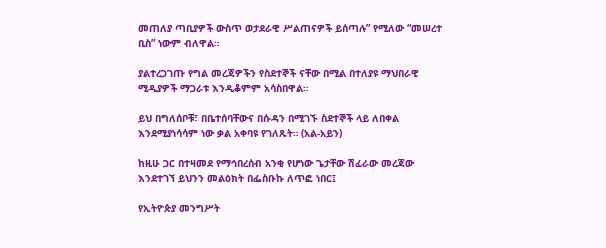መጠለያ ጣቢያዎች ውስጥ ወታደራዊ ሥልጠናዎች ይሰጣሉ” የሚለው “መሠረተ ቢስ” ነውም ብለዋል።

ያልተረጋገጡ የግል መረጃዎችን የስደተኞች ናቸው በሚል በተለያዩ ማህበራዊ ሚዲያዎች ማጋራቱ እንዲቆምም አሳስበዋል።

ይህ በግለሰቦቹ፣ በቤተሰባቸውና በሱዳን በሚገኙ ስደተኞች ላይ ለበቀል እንደሚያነሳሳም ነው ቃል አቀባዩ የገለጹት። (አል-አይን)

ከዚሁ ጋር በተዛመደ የማኅበረሰብ አንቂ የሆነው ጌታቸው ሽፈራው መረጃው እንደተገኘ ይህንን መልዕክት በፌስቡኩ ለጥፎ ነበር፤

የኢትዮጵያ መንግሥት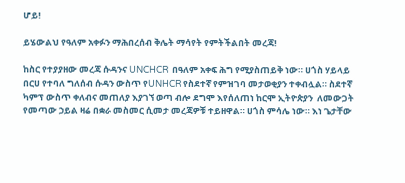ሆይ!

ይሄውልህ የዓለም አቀፉን ማሕበረሰብ ቅሌት ማሳየት የምትችልበት መረጃ!

ከስር የተያያዘው መረጃ ሱዳንና UNCHCR  በዓለም አቀፍ ሕግ የሚያስጠይቅ ነው። ሀጎስ ሃይላይ በርሀ የተባለ ግለሰብ ሱዳን ውስጥ የUNHCR የስደተኛ የምዝገባ መታወቂያን ተቀብሏል። ስደተኛ ካምፕ ውስጥ ቀለብና መጠለያ እያገኘ ወጣ ብሎ ደግሞ እየሰለጠነ ከርሞ ኢትዮጵያን  ለመውጋት የመጣው ኃይል ዛሬ በቋራ መስመር ሲመታ መረጃዎቹ ተይዘዋል። ሀጎስ ምሳሌ ነው። እነ ጌታቸው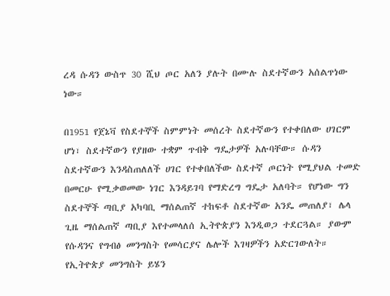ረዳ ሱዳን ውስጥ 30 ሺህ ጦር አለን ያሉት በሙሉ ስደተኛውን አሰልጥነው ነው።

በ1951 የጀኔቫ የስደተኞች ስምምነት መሰረት ስደተኛውን የተቀበለው ሀገርም ሆነ፣ ስደተኛውን የያዘው ተቋም ጥብቅ ግዴታዎች አሉባቸው። ሱዳን ስደተኛውን እንዳስጠለለች ሀገር የተቀበለችው ስደተኛ ጦርነት የሚያህል ተመድ በመርሁ የሚቃወመው ነገር እንዳይገባ የማድረግ ግዴታ አለባት። የሆነው ግን ስደተኞች ጣቢያ አካባቢ ማሰልጠኛ ተከፍቶ ስደተኛው አንዴ መጠለያ፣ ሌላ ጊዜ ማሰልጠኛ ጣቢያ እየተመላለሰ ኢትዮጵያን እንዲወጋ ተደርጓል። ያውም የሱዳንና የግብፅ መንግስት የመሳርያና ሌሎች እገዛዎችን አድርገውለት። የኢትዮጵያ መንግስት ይሄን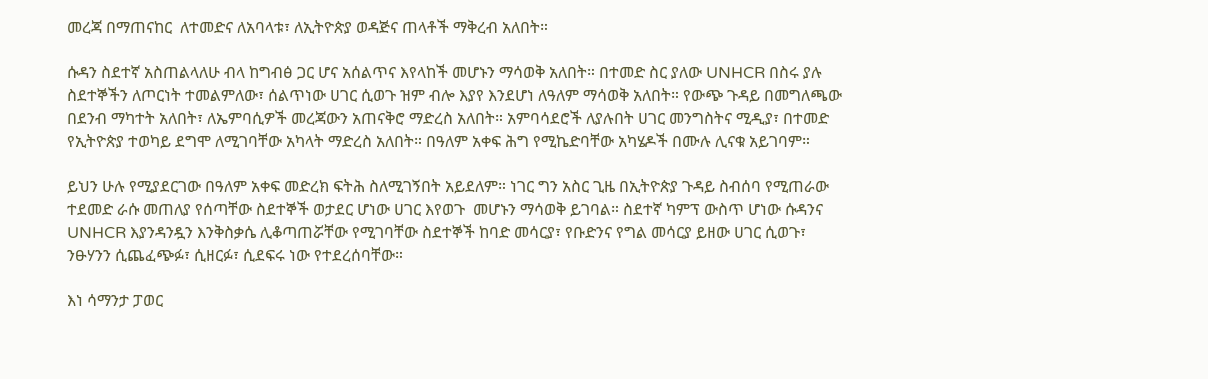መረጃ በማጠናከር  ለተመድና ለአባላቱ፣ ለኢትዮጵያ ወዳጅና ጠላቶች ማቅረብ አለበት።

ሱዳን ስደተኛ አስጠልላለሁ ብላ ከግብፅ ጋር ሆና አሰልጥና እየላከች መሆኑን ማሳወቅ አለበት። በተመድ ስር ያለው UNHCR በስሩ ያሉ ስደተኞችን ለጦርነት ተመልምለው፣ ሰልጥነው ሀገር ሲወጉ ዝም ብሎ እያየ እንደሆነ ለዓለም ማሳወቅ አለበት። የውጭ ጉዳይ በመግለጫው በደንብ ማካተት አለበት፣ ለኤምባሲዎች መረጃውን አጠናቅሮ ማድረስ አለበት። አምባሳደሮች ለያሉበት ሀገር መንግስትና ሚዲያ፣ በተመድ የኢትዮጵያ ተወካይ ደግሞ ለሚገባቸው አካላት ማድረስ አለበት። በዓለም አቀፍ ሕግ የሚኬድባቸው አካሄዶች በሙሉ ሊናቁ አይገባም።

ይህን ሁሉ የሚያደርገው በዓለም አቀፍ መድረክ ፍትሕ ስለሚገኝበት አይደለም። ነገር ግን አስር ጊዜ በኢትዮጵያ ጉዳይ ስብሰባ የሚጠራው ተደመድ ራሱ መጠለያ የሰጣቸው ስደተኞች ወታደር ሆነው ሀገር እየወጉ  መሆኑን ማሳወቅ ይገባል። ስደተኛ ካምፕ ውስጥ ሆነው ሱዳንና UNHCR እያንዳንዷን እንቅስቃሴ ሊቆጣጠሯቸው የሚገባቸው ስደተኞች ከባድ መሳርያ፣ የቡድንና የግል መሳርያ ይዘው ሀገር ሲወጉ፣ ንፁሃንን ሲጨፈጭፉ፣ ሲዘርፉ፣ ሲደፍሩ ነው የተደረሰባቸው።

እነ ሳማንታ ፓወር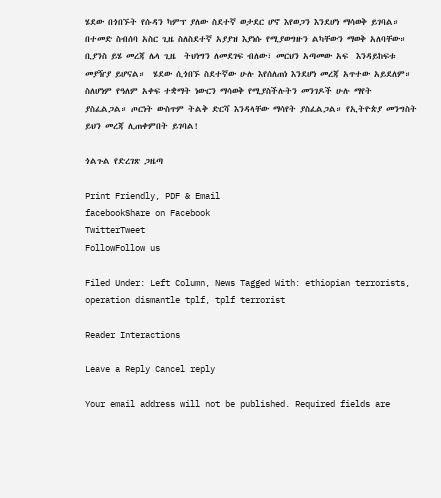ሄደው በጎበኙት የሱዳን ካምፕ ያለው ስደተኛ ወታደር ሆኖ እየወጋን እንደሆነ ማሳወቅ ይገባል። በተመድ ስብሰባ አስር ጊዜ ስለስደተኛ አያያዝ እያነሱ የሚያወግዙን ልካቸውን ማወቅ አለባቸው። ቢያንስ ይሄ መረጃ ሌላ ጊዜ  ትህነግን ለመደገፍ ብለው፣ መርህን አጣመው አፍ  እንዳይከፍቱ መያዥያ ይሆናል።  ሄደው ሲጎበኙ ስደተኛው ሁሉ እየሰለጠነ እንደሆነ መረጃ አጥተው አይደለም። ስለሆነም የዓለም አቀፍ ተቋማት ነውርን ማሳወቅ የሚያስችሉትን መንገዶች ሁሉ ማየት ያስፈልጋል። ጦርነት ውስጥም ትልቅ ድርሻ እንዳላቸው ማሳየት ያስፈልጋል። የኢትዮጵያ መንግስት ይህን መረጃ ሊጠቀምበት ይገባል!

ጎልጉል የድረገጽ ጋዜጣ

Print Friendly, PDF & Email
facebookShare on Facebook
TwitterTweet
FollowFollow us

Filed Under: Left Column, News Tagged With: ethiopian terrorists, operation dismantle tplf, tplf terrorist

Reader Interactions

Leave a Reply Cancel reply

Your email address will not be published. Required fields are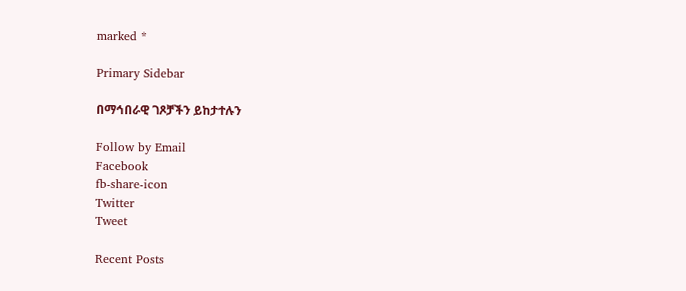marked *

Primary Sidebar

በማኅበራዊ ገጾቻችን ይከታተሉን

Follow by Email
Facebook
fb-share-icon
Twitter
Tweet

Recent Posts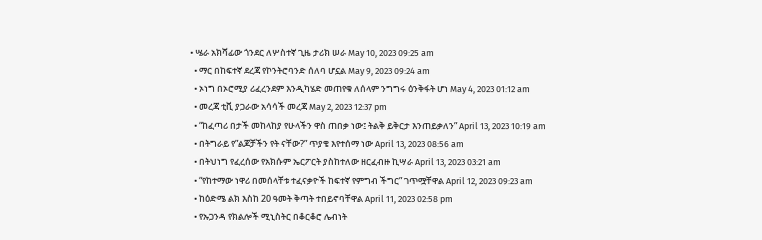• ሤራ አክሻፊው ጎንደር ለሦስተኛ ጊዜ ታሪክ ሠራ May 10, 2023 09:25 am
  • ማር በከፍተኛ ደረጃ የኮንትሮባንድ ሰለባ ሆኗል May 9, 2023 09:24 am
  • ኦነግ በኦሮሚያ ሪፈረንደም እንዲካሄድ መጠየቁ ለሰላም ንግግሩ ዕንቅፋት ሆነ May 4, 2023 01:12 am
  • መረጃ ቲቪ ያጋራው አሳሳች መረጃ May 2, 2023 12:37 pm
  • “ከፈጣሪ በታች መከላከያ የሁላችን ዋስ ጠበቃ ነው፤ ትልቅ ይቅርታ እንጠይቃለን” April 13, 2023 10:19 am
  • በትግራይ የ”ልጆቻችን የት ናቸው?” ጥያቄ እየተሰማ ነው April 13, 2023 08:56 am
  • በትህነግ የፈረሰው የአክሱም ኤርፖርት ያስከተለው ዘርፈብዙ ኪሣራ April 13, 2023 03:21 am
  • “የከተማው ነዋሪ በመሰላቸቱ ተፈናቃዮች ከፍተኛ የምግብ ችግር” ገጥሟቸዋል April 12, 2023 09:23 am
  • ከዕድሜ ልክ እስከ 20 ዓመት ቅጣት ተበይኖባቸዋል April 11, 2023 02:58 pm
  • የኡጋንዳ የክልሎች ሚኒስትር በቆርቆሮ ሌብነት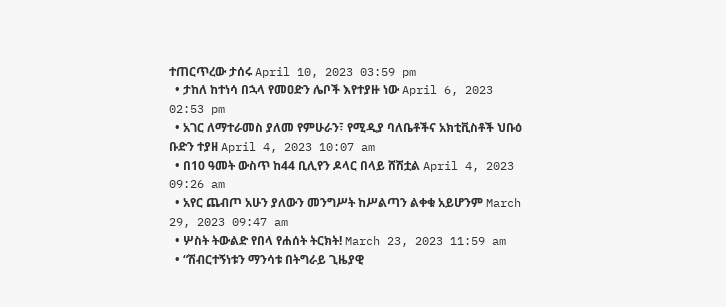ተጠርጥረው ታሰሩ April 10, 2023 03:59 pm
  • ታከለ ከተነሳ በኋላ የመዐድን ሌቦች እየተያዙ ነው April 6, 2023 02:53 pm
  • አገር ለማተራመስ ያለመ የምሁራን፣ የሚዲያ ባለቤቶችና አክቲቪስቶች ህቡዕ ቡድን ተያዘ April 4, 2023 10:07 am
  • በ10 ዓመት ውስጥ ከ44 ቢሊየን ዶላር በላይ ሸሽቷል April 4, 2023 09:26 am
  • አየር ጨብጦ አሁን ያለውን መንግሥት ከሥልጣን ልቀቁ አይሆንም March 29, 2023 09:47 am
  • ሦስት ትውልድ የበላ የሐሰት ትርክት! March 23, 2023 11:59 am
  • “ሽብርተኝነቱን ማንሳቱ በትግራይ ጊዜያዊ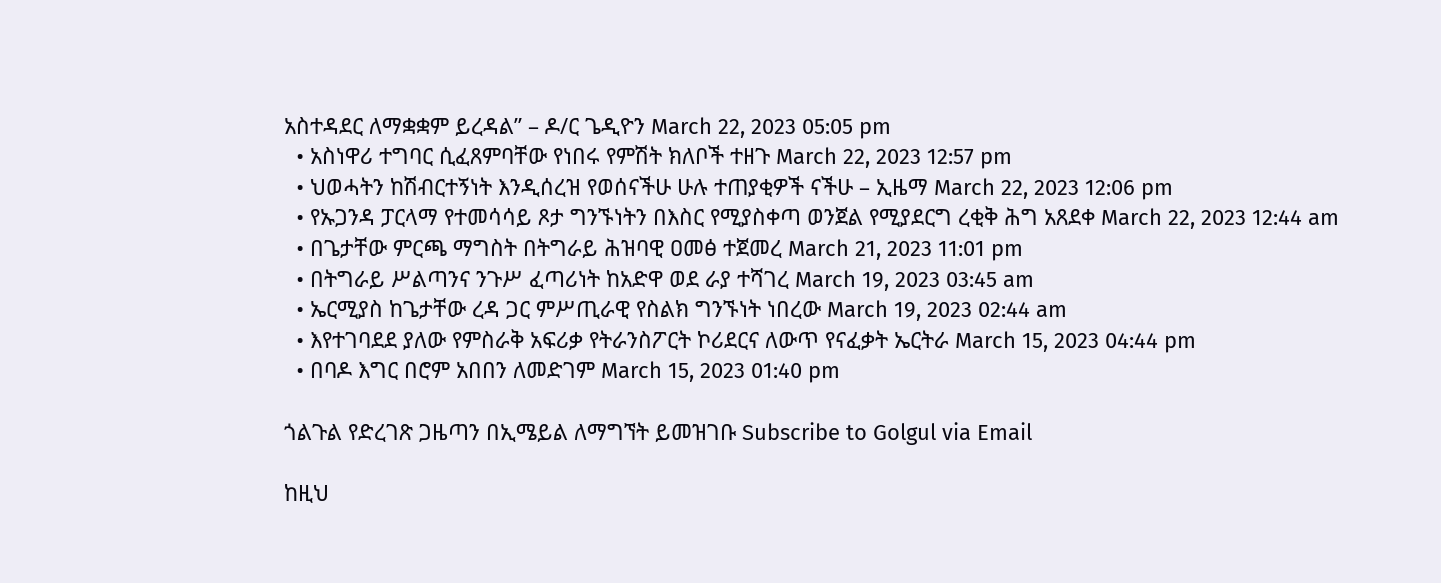አስተዳደር ለማቋቋም ይረዳል” – ዶ/ር ጌዲዮን March 22, 2023 05:05 pm
  • አስነዋሪ ተግባር ሲፈጸምባቸው የነበሩ የምሽት ክለቦች ተዘጉ March 22, 2023 12:57 pm
  • ህወሓትን ከሽብርተኝነት እንዲሰረዝ የወሰናችሁ ሁሉ ተጠያቂዎች ናችሁ – ኢዜማ March 22, 2023 12:06 pm
  • የኡጋንዳ ፓርላማ የተመሳሳይ ጾታ ግንኙነትን በእስር የሚያስቀጣ ወንጀል የሚያደርግ ረቂቅ ሕግ አጸደቀ March 22, 2023 12:44 am
  • በጌታቸው ምርጫ ማግስት በትግራይ ሕዝባዊ ዐመፅ ተጀመረ March 21, 2023 11:01 pm
  • በትግራይ ሥልጣንና ንጉሥ ፈጣሪነት ከአድዋ ወደ ራያ ተሻገረ March 19, 2023 03:45 am
  • ኤርሚያስ ከጌታቸው ረዳ ጋር ምሥጢራዊ የስልክ ግንኙነት ነበረው March 19, 2023 02:44 am
  • እየተገባደደ ያለው የምስራቅ አፍሪቃ የትራንስፖርት ኮሪደርና ለውጥ የናፈቃት ኤርትራ March 15, 2023 04:44 pm
  • በባዶ እግር በሮም አበበን ለመድገም March 15, 2023 01:40 pm

ጎልጉል የድረገጽ ጋዜጣን በኢሜይል ለማግኘት ይመዝገቡ Subscribe to Golgul via Email

ከዚህ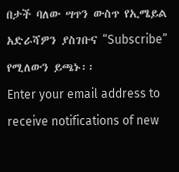በታች ባለው ሣጥን ውስጥ የኢሜይል አድራሻዎን ያስገቡና “Subscribe” የሚለውን ይጫኑ፡፡
Enter your email address to receive notifications of new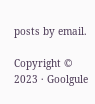posts by email.

Copyright © 2023 · Goolgule